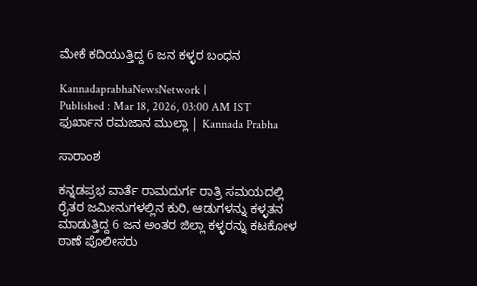ಮೇಕೆ ಕದಿಯುತ್ತಿದ್ದ 6 ಜನ ಕಳ್ಳರ ಬಂಧನ

KannadaprabhaNewsNetwork |
Published : Mar 18, 2026, 03:00 AM IST
ಫುರ್ಖಾನ ರಮಜಾನ ಮುಲ್ಲಾ | Kannada Prabha

ಸಾರಾಂಶ

ಕನ್ನಡಪ್ರಭ ವಾರ್ತೆ ರಾಮದುರ್ಗ ರಾತ್ರಿ ಸಮಯದಲ್ಲಿ ರೈತರ ಜಮೀನುಗಳಲ್ಲಿನ ಕುರಿ, ಆಡುಗಳನ್ನು ಕಳ್ಳತನ ಮಾಡುತ್ತಿದ್ದ 6 ಜನ ಅಂತರ ಜಿಲ್ಲಾ ಕಳ್ಳರನ್ನು ಕಟಕೋಳ ಠಾಣೆ ಪೊಲೀಸರು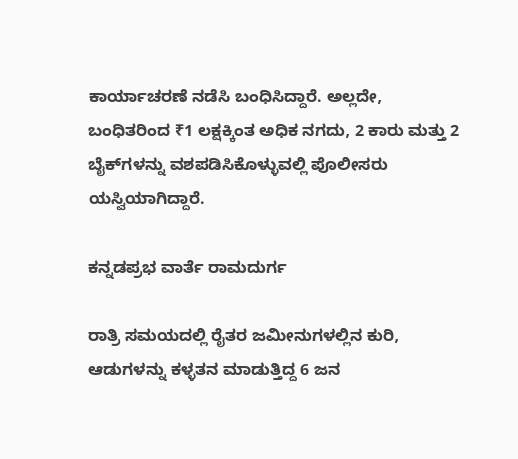ಕಾರ್ಯಾಚರಣೆ ನಡೆಸಿ ಬಂಧಿಸಿದ್ದಾರೆ. ಅಲ್ಲದೇ, ಬಂಧಿತರಿಂದ ₹1 ಲಕ್ಷಕ್ಕಿಂತ ಅಧಿಕ ನಗದು, 2 ಕಾರು ಮತ್ತು 2 ಬೈಕ್‌ಗಳನ್ನು ವಶಪಡಿಸಿಕೊಳ್ಳುವಲ್ಲಿ ಪೊಲೀಸರು ಯಸ್ವಿಯಾಗಿದ್ದಾರೆ.

ಕನ್ನಡಪ್ರಭ ವಾರ್ತೆ ರಾಮದುರ್ಗ

ರಾತ್ರಿ ಸಮಯದಲ್ಲಿ ರೈತರ ಜಮೀನುಗಳಲ್ಲಿನ ಕುರಿ, ಆಡುಗಳನ್ನು ಕಳ್ಳತನ ಮಾಡುತ್ತಿದ್ದ 6 ಜನ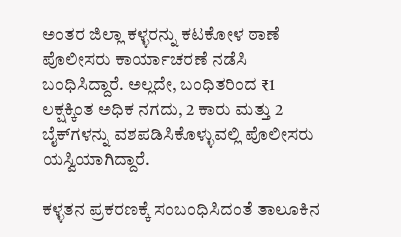ಅಂತರ ಜಿಲ್ಲಾ ಕಳ್ಳರನ್ನು ಕಟಕೋಳ ಠಾಣೆ ಪೊಲೀಸರು ಕಾರ್ಯಾಚರಣೆ ನಡೆಸಿ ಬಂಧಿಸಿದ್ದಾರೆ. ಅಲ್ಲದೇ, ಬಂಧಿತರಿಂದ ₹1 ಲಕ್ಷಕ್ಕಿಂತ ಅಧಿಕ ನಗದು, 2 ಕಾರು ಮತ್ತು 2 ಬೈಕ್‌ಗಳನ್ನು ವಶಪಡಿಸಿಕೊಳ್ಳುವಲ್ಲಿ ಪೊಲೀಸರು ಯಸ್ವಿಯಾಗಿದ್ದಾರೆ.

ಕಳ್ಳತನ ಪ್ರಕರಣಕ್ಕೆ ಸಂಬಂಧಿಸಿದಂತೆ ತಾಲೂಕಿನ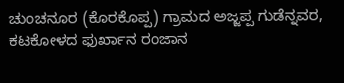ಚುಂಚನೂರ (ಕೊರಕೊಪ್ಪ) ಗ್ರಾಮದ ಅಜ್ಜಪ್ಪ ಗುಡೆನ್ನವರ, ಕಟಕೋಳದ ಫುರ್ಖಾನ ರಂಜಾನ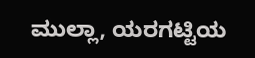ಮುಲ್ಲಾ, ಯರಗಟ್ಟಿಯ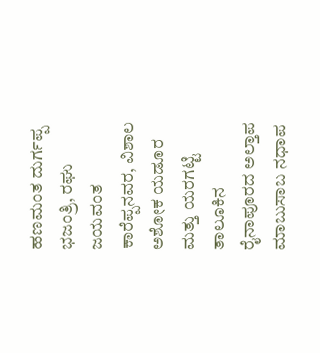ಹಣಮಂತ ದುರ್ಗಪ್ಪ ಭಜಂತ್ರಿ, ರಘು ಜಯವಂತ ಕಾರೆಪ್ಪನವರ, ವಿಶಾಲ ಅಶೋಕ ಯಡೂರ ಮತ್ತು ಯರಗಟ್ಟಿ ತಾಲೂಕಿನ ರೈನಾಪೂರದ ಅಲ್ತಾಪ ಮಾಬುಸಾಬ ನಧಾಪ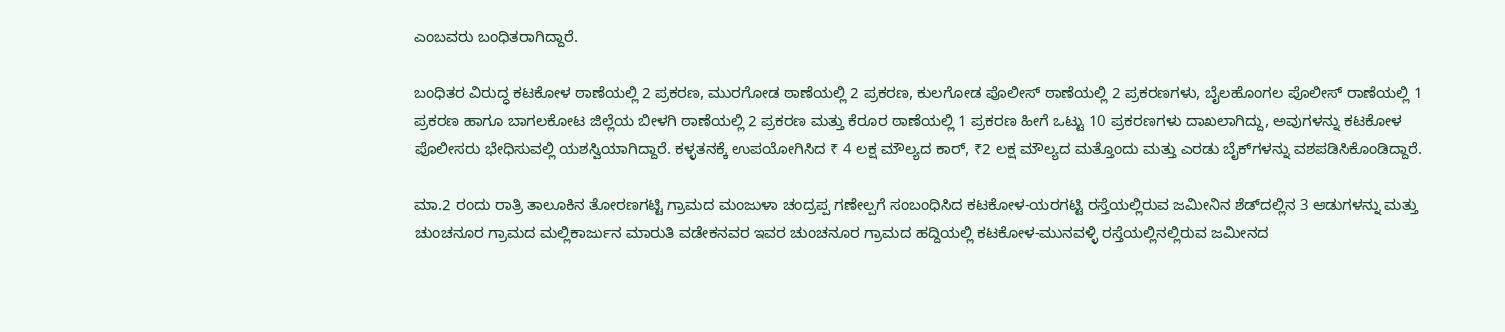ಎಂಬವರು ಬಂಧಿತರಾಗಿದ್ದಾರೆ.

ಬಂಧಿತರ ವಿರುದ್ಧ ಕಟಕೋಳ ಠಾಣೆಯಲ್ಲಿ 2 ಪ್ರಕರಣ, ಮುರಗೋಡ ಠಾಣೆಯಲ್ಲಿ 2 ಪ್ರಕರಣ, ಕುಲಗೋಡ ಪೊಲೀಸ್ ಠಾಣೆಯಲ್ಲಿ 2 ಪ್ರಕರಣಗಳು, ಬೈಲಹೊಂಗಲ ಪೊಲೀಸ್ ರಾಣೆಯಲ್ಲಿ 1 ಪ್ರಕರಣ ಹಾಗೂ ಬಾಗಲಕೋಟ ಜಿಲ್ಲೆಯ ಬೀಳಗಿ ಠಾಣೆಯಲ್ಲಿ 2 ಪ್ರಕರಣ ಮತ್ತು ಕೆರೂರ ಠಾಣೆಯಲ್ಲಿ 1 ಪ್ರಕರಣ ಹೀಗೆ ಒಟ್ಟು 10 ಪ್ರಕರಣಗಳು ದಾಖಲಾಗಿದ್ದು, ಅವುಗಳನ್ನು ಕಟಕೋಳ ಪೊಲೀಸರು ಭೇಧಿಸುವಲ್ಲಿ ಯಶಸ್ವಿಯಾಗಿದ್ದಾರೆ. ಕಳ್ಳತನಕ್ಕೆ ಉಪಯೋಗಿಸಿದ ₹ 4 ಲಕ್ಷ ಮೌಲ್ಯದ ಕಾರ್‌, ₹2 ಲಕ್ಷ ಮೌಲ್ಯದ ಮತ್ತೊಂದು ಮತ್ತು ಎರಡು ಬೈಕ್‌ಗಳನ್ನು ವಶಪಡಿಸಿಕೊಂಡಿದ್ದಾರೆ.

ಮಾ.2 ರಂದು ರಾತ್ರಿ ತಾಲೂಕಿನ ತೋರಣಗಟ್ಟಿ ಗ್ರಾಮದ ಮಂಜುಳಾ ಚಂದ್ರಪ್ಪ ಗಣೇಲ್ಪಗೆ ಸಂಬಂಧಿಸಿದ ಕಟಕೋಳ-ಯರಗಟ್ಟಿ ರಸ್ತೆಯಲ್ಲಿರುವ ಜಮೀನಿನ ಶೆಡ್‌ದಲ್ಲಿನ 3 ಆಡುಗಳನ್ನು ಮತ್ತು ಚುಂಚನೂರ ಗ್ರಾಮದ ಮಲ್ಲಿಕಾರ್ಜುನ ಮಾರುತಿ ವಡೇಕನವರ ಇವರ ಚುಂಚನೂರ ಗ್ರಾಮದ ಹದ್ದಿಯಲ್ಲಿ ಕಟಕೋಳ-ಮುನವಳ್ಳಿ ರಸ್ತೆಯಲ್ಲಿನಲ್ಲಿರುವ ಜಮೀನದ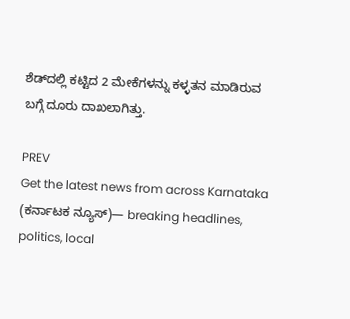ಶೆಡ್‌ದಲ್ಲಿ ಕಟ್ಟಿದ 2 ಮೇಕೆಗಳನ್ನು ಕಳ್ಳತನ ಮಾಡಿರುವ ಬಗ್ಗೆ ದೂರು ದಾಖಲಾಗಿತ್ತು.

PREV
Get the latest news from across Karnataka (ಕರ್ನಾಟಕ ನ್ಯೂಸ್)— breaking headlines, politics, local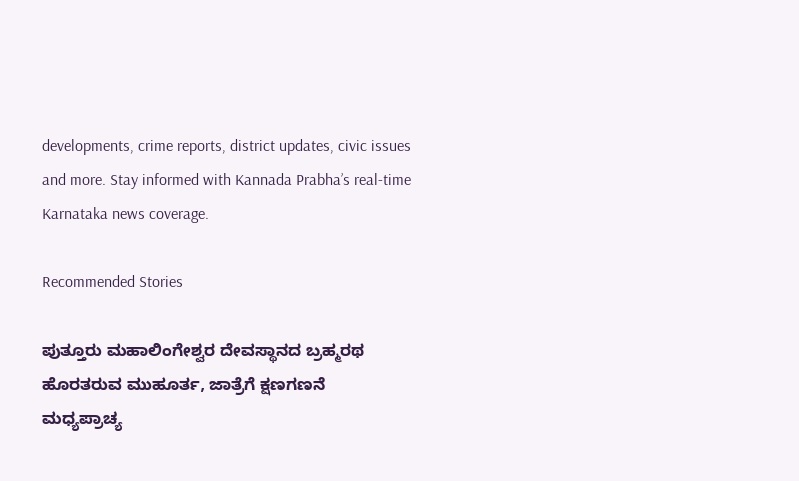developments, crime reports, district updates, civic issues and more. Stay informed with Kannada Prabha’s real‑time Karnataka news coverage.

Recommended Stories

ಪುತ್ತೂರು ಮಹಾಲಿಂಗೇಶ್ವರ ದೇವಸ್ಥಾನದ ಬ್ರಹ್ಮರಥ ಹೊರತರುವ ಮುಹೂರ್ತ, ಜಾತ್ರೆಗೆ ಕ್ಷಣಗಣನೆ
ಮಧ್ಯಪ್ರಾಚ್ಯ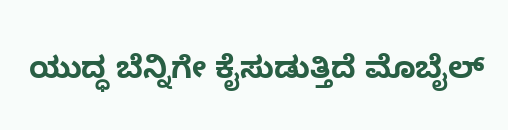ಯುದ್ಧ ಬೆನ್ನಿಗೇ ಕೈಸುಡುತ್ತಿದೆ ಮೊಬೈಲ್‌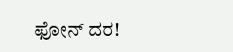ಫೋನ್‌ ದರ!